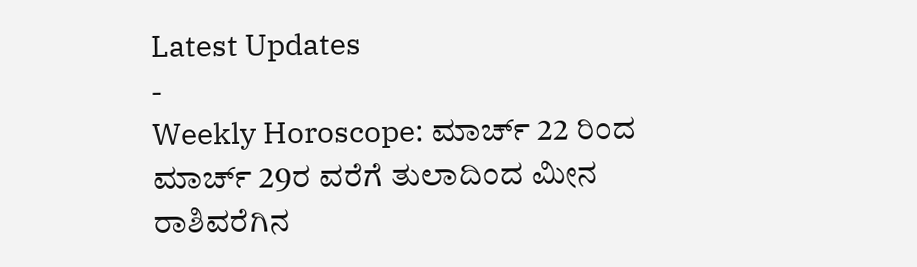Latest Updates
-
Weekly Horoscope: ಮಾರ್ಚ್ 22 ರಿಂದ ಮಾರ್ಚ್ 29ರ ವರೆಗೆ ತುಲಾದಿಂದ ಮೀನ ರಾಶಿವರೆಗಿನ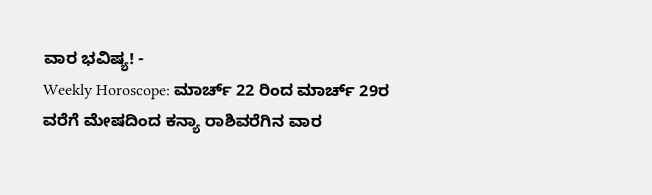ವಾರ ಭವಿಷ್ಯ! -
Weekly Horoscope: ಮಾರ್ಚ್ 22 ರಿಂದ ಮಾರ್ಚ್ 29ರ ವರೆಗೆ ಮೇಷದಿಂದ ಕನ್ಯಾ ರಾಶಿವರೆಗಿನ ವಾರ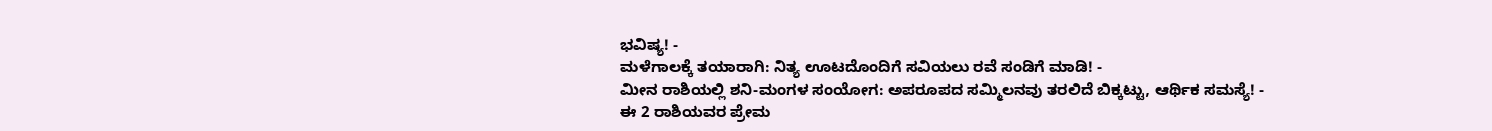ಭವಿಷ್ಯ! -
ಮಳೆಗಾಲಕ್ಕೆ ತಯಾರಾಗಿ: ನಿತ್ಯ ಊಟದೊಂದಿಗೆ ಸವಿಯಲು ರವೆ ಸಂಡಿಗೆ ಮಾಡಿ! -
ಮೀನ ರಾಶಿಯಲ್ಲಿ ಶನಿ-ಮಂಗಳ ಸಂಯೋಗ: ಅಪರೂಪದ ಸಮ್ಮಿಲನವು ತರಲಿದೆ ಬಿಕ್ಕಟ್ಟು, ಆರ್ಥಿಕ ಸಮಸ್ಯೆ! -
ಈ 2 ರಾಶಿಯವರ ಪ್ರೇಮ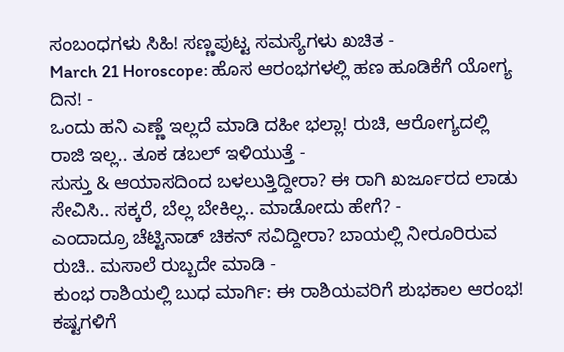ಸಂಬಂಧಗಳು ಸಿಹಿ! ಸಣ್ಣಪುಟ್ಟ ಸಮಸ್ಯೆಗಳು ಖಚಿತ -
March 21 Horoscope: ಹೊಸ ಆರಂಭಗಳಲ್ಲಿ ಹಣ ಹೂಡಿಕೆಗೆ ಯೋಗ್ಯ ದಿನ! -
ಒಂದು ಹನಿ ಎಣ್ಣೆ ಇಲ್ಲದೆ ಮಾಡಿ ದಹೀ ಭಲ್ಲಾ! ರುಚಿ, ಆರೋಗ್ಯದಲ್ಲಿ ರಾಜಿ ಇಲ್ಲ.. ತೂಕ ಡಬಲ್ ಇಳಿಯುತ್ತೆ -
ಸುಸ್ತು & ಆಯಾಸದಿಂದ ಬಳಲುತ್ತಿದ್ದೀರಾ? ಈ ರಾಗಿ ಖರ್ಜೂರದ ಲಾಡು ಸೇವಿಸಿ.. ಸಕ್ಕರೆ, ಬೆಲ್ಲ ಬೇಕಿಲ್ಲ.. ಮಾಡೋದು ಹೇಗೆ? -
ಎಂದಾದ್ರೂ ಚೆಟ್ಟಿನಾಡ್ ಚಿಕನ್ ಸವಿದ್ದೀರಾ? ಬಾಯಲ್ಲಿ ನೀರೂರಿರುವ ರುಚಿ.. ಮಸಾಲೆ ರುಬ್ಬದೇ ಮಾಡಿ -
ಕುಂಭ ರಾಶಿಯಲ್ಲಿ ಬುಧ ಮಾರ್ಗಿ: ಈ ರಾಶಿಯವರಿಗೆ ಶುಭಕಾಲ ಆರಂಭ! ಕಷ್ಟಗಳಿಗೆ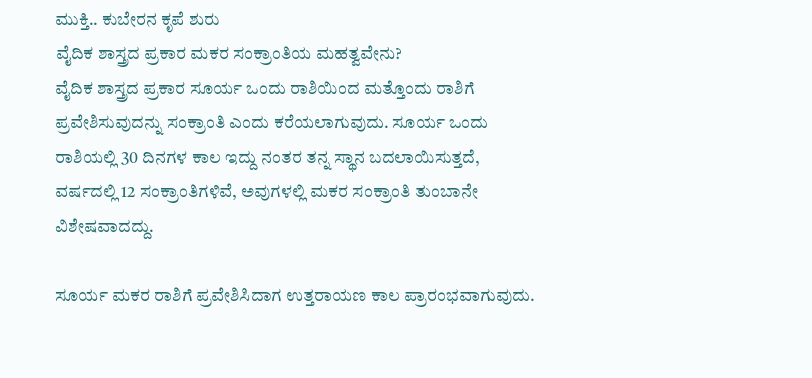ಮುಕ್ತಿ.. ಕುಬೇರನ ಕೃಪೆ ಶುರು
ವೈದಿಕ ಶಾಸ್ತ್ರದ ಪ್ರಕಾರ ಮಕರ ಸಂಕ್ರಾಂತಿಯ ಮಹತ್ವವೇನು?
ವೈದಿಕ ಶಾಸ್ತ್ರದ ಪ್ರಕಾರ ಸೂರ್ಯ ಒಂದು ರಾಶಿಯಿಂದ ಮತ್ತೊಂದು ರಾಶಿಗೆ ಪ್ರವೇಶಿಸುವುದನ್ನು ಸಂಕ್ರಾಂತಿ ಎಂದು ಕರೆಯಲಾಗುವುದು. ಸೂರ್ಯ ಒಂದು ರಾಶಿಯಲ್ಲಿ 30 ದಿನಗಳ ಕಾಲ ಇದ್ದು ನಂತರ ತನ್ನ ಸ್ಥಾನ ಬದಲಾಯಿಸುತ್ತದೆ, ವರ್ಷದಲ್ಲಿ 12 ಸಂಕ್ರಾಂತಿಗಳಿವೆ, ಅವುಗಳಲ್ಲಿ ಮಕರ ಸಂಕ್ರಾಂತಿ ತುಂಬಾನೇ ವಿಶೇಷವಾದದ್ದು.

ಸೂರ್ಯ ಮಕರ ರಾಶಿಗೆ ಪ್ರವೇಶಿಸಿದಾಗ ಉತ್ತರಾಯಣ ಕಾಲ ಪ್ರಾರಂಭವಾಗುವುದು.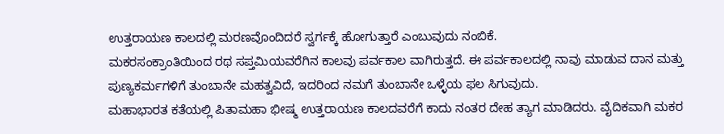ಉತ್ತರಾಯಣ ಕಾಲದಲ್ಲಿ ಮರಣವೊಂದಿದರೆ ಸ್ವರ್ಗಕ್ಕೆ ಹೋಗುತ್ತಾರೆ ಎಂಬುವುದು ನಂಬಿಕೆ.
ಮಕರಸಂಕ್ರಾಂತಿಯಿಂದ ರಥ ಸಪ್ತಮಿಯವರೆಗಿನ ಕಾಲವು ಪರ್ವಕಾಲ ವಾಗಿರುತ್ತದೆ. ಈ ಪರ್ವಕಾಲದಲ್ಲಿ ನಾವು ಮಾಡುವ ದಾನ ಮತ್ತು ಪುಣ್ಯಕರ್ಮಗಳಿಗೆ ತುಂಬಾನೇ ಮಹತ್ವವಿದೆ, ಇದರಿಂದ ನಮಗೆ ತುಂಬಾನೇ ಒಳ್ಳೆಯ ಫಲ ಸಿಗುವುದು.
ಮಹಾಭಾರತ ಕತೆಯಲ್ಲಿ ಪಿತಾಮಹಾ ಭೀಷ್ಮ ಉತ್ತರಾಯಣ ಕಾಲದವರೆಗೆ ಕಾದು ನಂತರ ದೇಹ ತ್ಯಾಗ ಮಾಡಿದರು. ವೈದಿಕವಾಗಿ ಮಕರ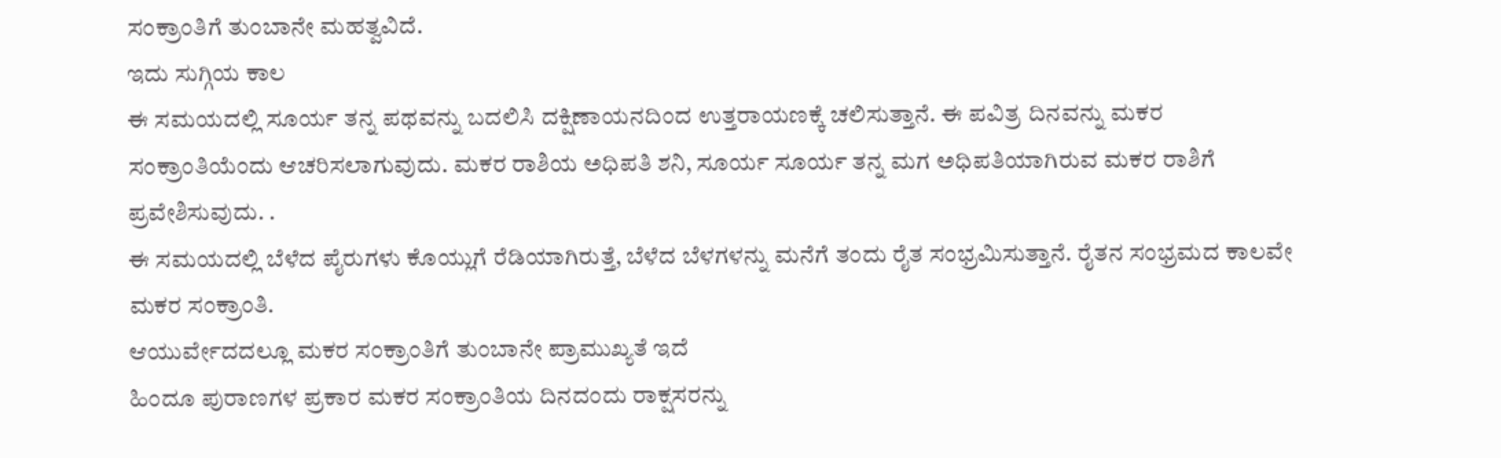ಸಂಕ್ರಾಂತಿಗೆ ತುಂಬಾನೇ ಮಹತ್ವವಿದೆ.
ಇದು ಸುಗ್ಗಿಯ ಕಾಲ
ಈ ಸಮಯದಲ್ಲಿ ಸೂರ್ಯ ತನ್ನ ಪಥವನ್ನು ಬದಲಿಸಿ ದಕ್ಷಿಣಾಯನದಿಂದ ಉತ್ತರಾಯಣಕ್ಕೆ ಚಲಿಸುತ್ತಾನೆ. ಈ ಪವಿತ್ರ ದಿನವನ್ನು ಮಕರ ಸಂಕ್ರಾಂತಿಯೆಂದು ಆಚರಿಸಲಾಗುವುದು. ಮಕರ ರಾಶಿಯ ಅಧಿಪತಿ ಶನಿ, ಸೂರ್ಯ ಸೂರ್ಯ ತನ್ನ ಮಗ ಅಧಿಪತಿಯಾಗಿರುವ ಮಕರ ರಾಶಿಗೆ ಪ್ರವೇಶಿಸುವುದು. .
ಈ ಸಮಯದಲ್ಲಿ ಬೆಳೆದ ಪೈರುಗಳು ಕೊಯ್ಲುಗೆ ರೆಡಿಯಾಗಿರುತ್ತೆ, ಬೆಳೆದ ಬೆಳಗಳನ್ನು ಮನೆಗೆ ತಂದು ರೈತ ಸಂಭ್ರಮಿಸುತ್ತಾನೆ. ರೈತನ ಸಂಭ್ರಮದ ಕಾಲವೇ ಮಕರ ಸಂಕ್ರಾಂತಿ.
ಆಯುರ್ವೇದದಲ್ಲೂ ಮಕರ ಸಂಕ್ರಾಂತಿಗೆ ತುಂಬಾನೇ ಪ್ರಾಮುಖ್ಯತೆ ಇದೆ
ಹಿಂದೂ ಪುರಾಣಗಳ ಪ್ರಕಾರ ಮಕರ ಸಂಕ್ರಾಂತಿಯ ದಿನದಂದು ರಾಕ್ಷಸರನ್ನು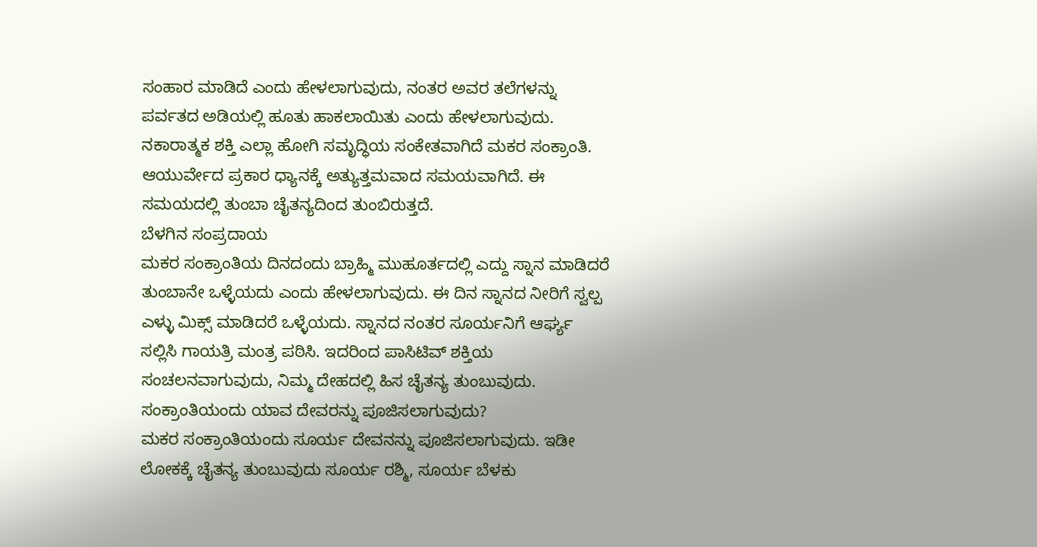ಸಂಹಾರ ಮಾಡಿದೆ ಎಂದು ಹೇಳಲಾಗುವುದು, ನಂತರ ಅವರ ತಲೆಗಳನ್ನು ಪರ್ವತದ ಅಡಿಯಲ್ಲಿ ಹೂತು ಹಾಕಲಾಯಿತು ಎಂದು ಹೇಳಲಾಗುವುದು. ನಕಾರಾತ್ಮಕ ಶಕ್ತಿ ಎಲ್ಲಾ ಹೋಗಿ ಸಮೃದ್ಧಿಯ ಸಂಕೇತವಾಗಿದೆ ಮಕರ ಸಂಕ್ರಾಂತಿ.
ಆಯುರ್ವೇದ ಪ್ರಕಾರ ಧ್ಯಾನಕ್ಕೆ ಅತ್ಯುತ್ತಮವಾದ ಸಮಯವಾಗಿದೆ. ಈ ಸಮಯದಲ್ಲಿ ತುಂಬಾ ಚೈತನ್ಯದಿಂದ ತುಂಬಿರುತ್ತದೆ.
ಬೆಳಗಿನ ಸಂಪ್ರದಾಯ
ಮಕರ ಸಂಕ್ರಾಂತಿಯ ದಿನದಂದು ಬ್ರಾಹ್ಮಿ ಮುಹೂರ್ತದಲ್ಲಿ ಎದ್ದು ಸ್ನಾನ ಮಾಡಿದರೆ ತುಂಬಾನೇ ಒಳ್ಳೆಯದು ಎಂದು ಹೇಳಲಾಗುವುದು. ಈ ದಿನ ಸ್ನಾನದ ನೀರಿಗೆ ಸ್ವಲ್ಪ ಎಳ್ಳು ಮಿಕ್ಸ್ ಮಾಡಿದರೆ ಒಳ್ಳೆಯದು. ಸ್ನಾನದ ನಂತರ ಸೂರ್ಯನಿಗೆ ಆರ್ಘ್ಯ ಸಲ್ಲಿಸಿ ಗಾಯತ್ರಿ ಮಂತ್ರ ಪಠಿಸಿ. ಇದರಿಂದ ಪಾಸಿಟಿವ್ ಶಕ್ತಿಯ ಸಂಚಲನವಾಗುವುದು, ನಿಮ್ಮ ದೇಹದಲ್ಲಿ ಹಿಸ ಚೈತನ್ಯ ತುಂಬುವುದು.
ಸಂಕ್ರಾಂತಿಯಂದು ಯಾವ ದೇವರನ್ನು ಪೂಜಿಸಲಾಗುವುದು?
ಮಕರ ಸಂಕ್ರಾಂತಿಯಂದು ಸೂರ್ಯ ದೇವನನ್ನು ಪೂಜಿಸಲಾಗುವುದು. ಇಡೀ ಲೋಕಕ್ಕೆ ಚೈತನ್ಯ ತುಂಬುವುದು ಸೂರ್ಯ ರಶ್ಮಿ, ಸೂರ್ಯ ಬೆಳಕು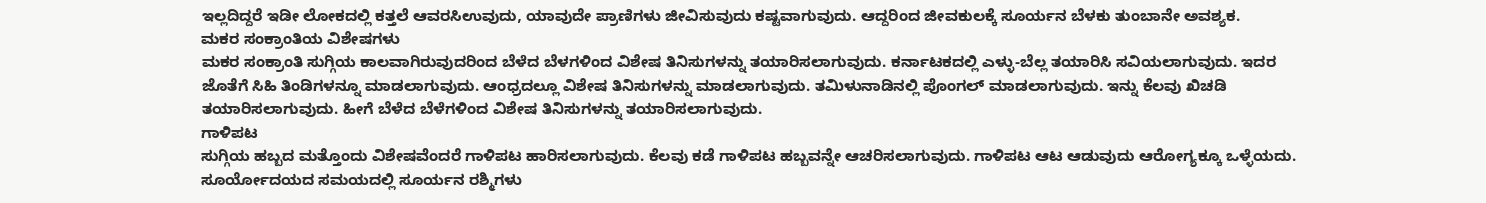ಇಲ್ಲದಿದ್ದರೆ ಇಡೀ ಲೋಕದಲ್ಲಿ ಕತ್ತಲೆ ಆವರಸಿಉವುದು, ಯಾವುದೇ ಪ್ರಾಣಿಗಳು ಜೀವಿಸುವುದು ಕಷ್ಟವಾಗುವುದು. ಆದ್ದರಿಂದ ಜೀವಕುಲಕ್ಕೆ ಸೂರ್ಯನ ಬೆಳಕು ತುಂಬಾನೇ ಅವಶ್ಯಕ.
ಮಕರ ಸಂಕ್ರಾಂತಿಯ ವಿಶೇಷಗಳು
ಮಕರ ಸಂಕ್ರಾಂತಿ ಸುಗ್ಗಿಯ ಕಾಲವಾಗಿರುವುದರಿಂದ ಬೆಳೆದ ಬೆಳಗಳಿಂದ ವಿಶೇಷ ತಿನಿಸುಗಳನ್ನು ತಯಾರಿಸಲಾಗುವುದು. ಕರ್ನಾಟಕದಲ್ಲಿ ಎಳ್ಳು-ಬೆಲ್ಲ ತಯಾರಿಸಿ ಸವಿಯಲಾಗುವುದು. ಇದರ ಜೊತೆಗೆ ಸಿಹಿ ತಿಂಡಿಗಳನ್ನೂ ಮಾಡಲಾಗುವುದು. ಆಂಧ್ರದಲ್ಲೂ ವಿಶೇಷ ತಿನಿಸುಗಳನ್ನು ಮಾಡಲಾಗುವುದು. ತಮಿಳುನಾಡಿನಲ್ಲಿ ಪೊಂಗಲ್ ಮಾಡಲಾಗುವುದು. ಇನ್ನು ಕೆಲವು ಖಿಚಡಿ ತಯಾರಿಸಲಾಗುವುದು. ಹೀಗೆ ಬೆಳೆದ ಬೆಳೆಗಳಿಂದ ವಿಶೇಷ ತಿನಿಸುಗಳನ್ನು ತಯಾರಿಸಲಾಗುವುದು.
ಗಾಳಿಪಟ
ಸುಗ್ಗಿಯ ಹಬ್ಬದ ಮತ್ತೊಂದು ವಿಶೇಷವೆಂದರೆ ಗಾಳಿಪಟ ಹಾರಿಸಲಾಗುವುದು. ಕೆಲವು ಕಡೆ ಗಾಳಿಪಟ ಹಬ್ಬವನ್ನೇ ಆಚರಿಸಲಾಗುವುದು. ಗಾಳಿಪಟ ಆಟ ಆಡುವುದು ಆರೋಗ್ಯಕ್ಕೂ ಒಳ್ಳೆಯದು. ಸೂರ್ಯೋದಯದ ಸಮಯದಲ್ಲಿ ಸೂರ್ಯನ ರಶ್ಮಿಗಳು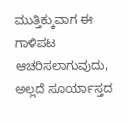ಮುತ್ತಿಕ್ಕುವಾಗ ಈ ಗಾಳಿಪಟ ಆಚರಿಸಲಾಗುವುದು, ಅಲ್ಲದೆ ಸೂರ್ಯಾಸ್ತದ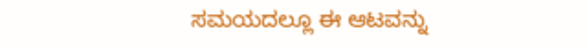ಸಮಯದಲ್ಲೂ ಈ ಆಟವನ್ನು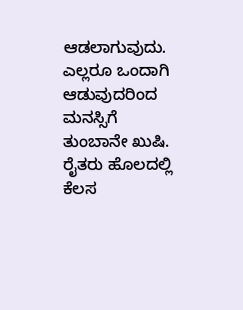ಆಡಲಾಗುವುದು.
ಎಲ್ಲರೂ ಒಂದಾಗಿ ಆಡುವುದರಿಂದ ಮನಸ್ಸಿಗೆ ತುಂಬಾನೇ ಖುಷಿ. ರೈತರು ಹೊಲದಲ್ಲಿ ಕೆಲಸ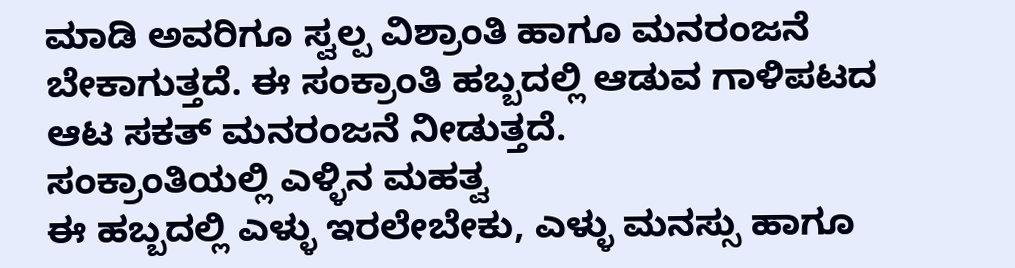ಮಾಡಿ ಅವರಿಗೂ ಸ್ವಲ್ಪ ವಿಶ್ರಾಂತಿ ಹಾಗೂ ಮನರಂಜನೆ ಬೇಕಾಗುತ್ತದೆ. ಈ ಸಂಕ್ರಾಂತಿ ಹಬ್ಬದಲ್ಲಿ ಆಡುವ ಗಾಳಿಪಟದ ಆಟ ಸಕತ್ ಮನರಂಜನೆ ನೀಡುತ್ತದೆ.
ಸಂಕ್ರಾಂತಿಯಲ್ಲಿ ಎಳ್ಳಿನ ಮಹತ್ವ
ಈ ಹಬ್ಬದಲ್ಲಿ ಎಳ್ಳು ಇರಲೇಬೇಕು, ಎಳ್ಳು ಮನಸ್ಸು ಹಾಗೂ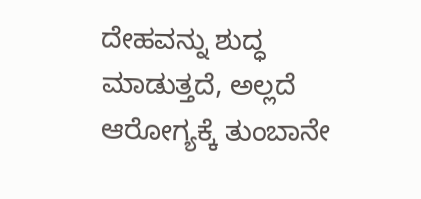ದೇಹವನ್ನು ಶುದ್ಧ ಮಾಡುತ್ತದೆ, ಅಲ್ಲದೆ ಆರೋಗ್ಯಕ್ಕೆ ತುಂಬಾನೇ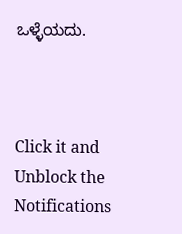ಒಳ್ಳೆಯದು.



Click it and Unblock the Notifications